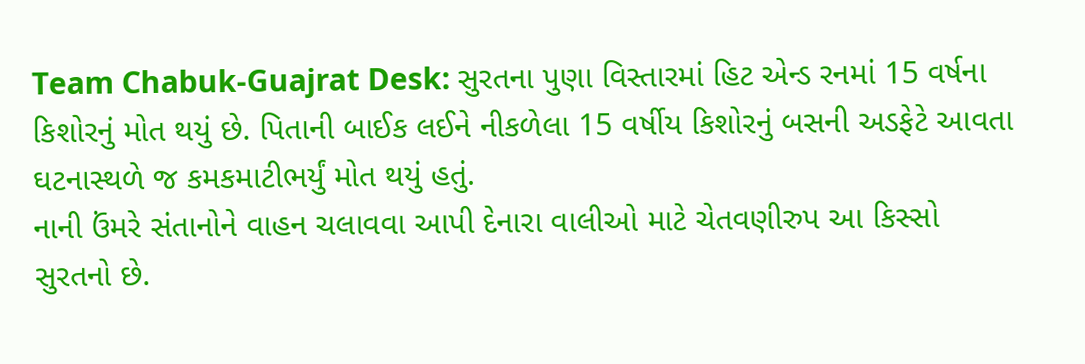Team Chabuk-Guajrat Desk: સુરતના પુણા વિસ્તારમાં હિટ એન્ડ રનમાં 15 વર્ષના કિશોરનું મોત થયું છે. પિતાની બાઈક લઈને નીકળેલા 15 વર્ષીય કિશોરનું બસની અડફેટે આવતા ઘટનાસ્થળે જ કમકમાટીભર્યું મોત થયું હતું.
નાની ઉંમરે સંતાનોને વાહન ચલાવવા આપી દેનારા વાલીઓ માટે ચેતવણીરુપ આ કિસ્સો સુરતનો છે.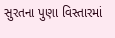સુરતના પુણા વિસ્તારમાં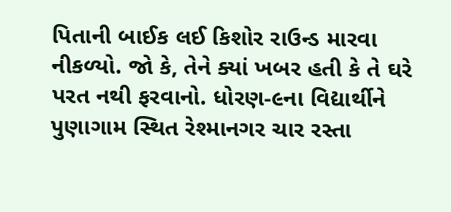પિતાની બાઈક લઈ કિશોર રાઉન્ડ મારવા નીકળ્યો. જો કે, તેને ક્યાં ખબર હતી કે તે ઘરે પરત નથી ફરવાનો. ધોરણ-૯ના વિદ્યાર્થીને પુણાગામ સ્થિત રેશ્માનગર ચાર રસ્તા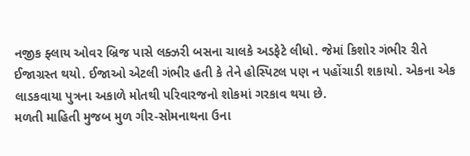નજીક ફ્લાય ઓવર બ્રિજ પાસે લક્ઝરી બસના ચાલકે અડફેટે લીધો. જેમાં કિશોર ગંભીર રીતે ઈજાગ્રસ્ત થયો. ઈજાઓ એટલી ગંભીર હતી કે તેને હોસ્પિટલ પણ ન પહોંચાડી શકાયો. એકના એક લાડકવાયા પુત્રના અકાળે મોતથી પરિવારજનો શોકમાં ગરકાવ થયા છે.
મળતી માહિતી મુજબ મુળ ગીર-સોમનાથના ઉના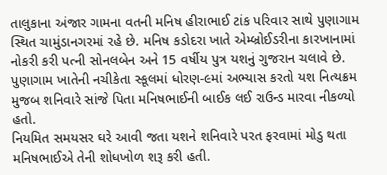તાલુકાના અંજાર ગામના વતની મનિષ હીરાભાઈ ટાંક પરિવાર સાથે પુણાગામ સ્થિત ચામુંડાનગરમાં રહે છે. મનિષ કડોદરા ખાતે એમ્બ્રોઈડરીના કારખાનામાં નોકરી કરી પત્ની સોનલબેન અને 15 વર્ષીય પુત્ર યશનું ગુજરાન ચલાવે છે. પુણાગામ ખાતેની નચીકેતા સ્કૂલમાં ધોરણ-૯માં અભ્યાસ કરતો યશ નિત્યક્રમ મુજબ શનિવારે સાંજે પિતા મનિષભાઈની બાઈક લઈ રાઉન્ડ મારવા નીકળ્યો હતો.
નિયમિત સમયસર ઘરે આવી જતા યશને શનિવારે પરત ફરવામાં મોડુ થતા મનિષભાઈએ તેની શોધખોળ શરૂ કરી હતી.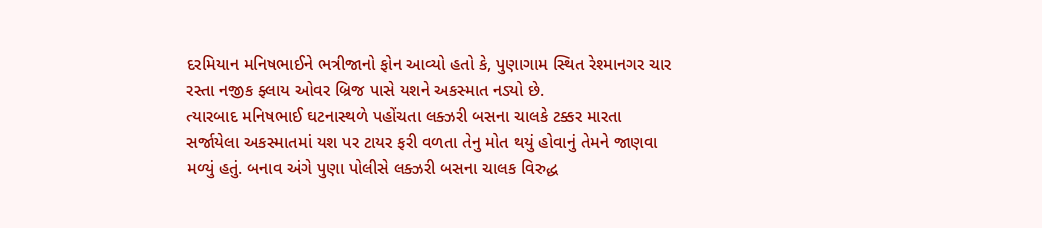દરમિયાન મનિષભાઈને ભત્રીજાનો ફોન આવ્યો હતો કે, પુણાગામ સ્થિત રેશ્માનગર ચાર રસ્તા નજીક ફ્લાય ઓવર બ્રિજ પાસે યશને અકસ્માત નડ્યો છે.
ત્યારબાદ મનિષભાઈ ઘટનાસ્થળે પહોંચતા લક્ઝરી બસના ચાલકે ટક્કર મારતા સર્જાયેલા અકસ્માતમાં યશ પર ટાયર ફરી વળતા તેનુ મોત થયું હોવાનું તેમને જાણવા મળ્યું હતું. બનાવ અંગે પુણા પોલીસે લક્ઝરી બસના ચાલક વિરુદ્ધ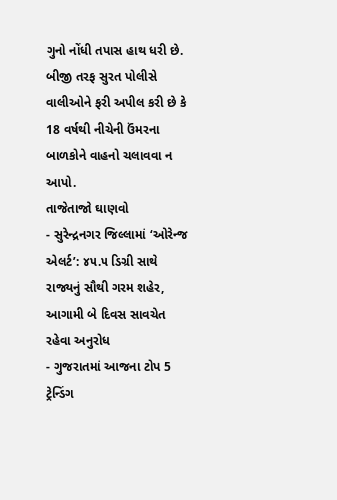ગુનો નોંધી તપાસ હાથ ધરી છે. બીજી તરફ સુરત પોલીસે વાલીઓને ફરી અપીલ કરી છે કે 18 વર્ષથી નીચેની ઉંમરના બાળકોને વાહનો ચલાવવા ન આપો.
તાજેતાજો ઘાણવો
- સુરેન્દ્રનગર જિલ્લામાં ‘ઓરેન્જ એલર્ટ’: ૪૫.૫ ડિગ્રી સાથે રાજ્યનું સૌથી ગરમ શહેર, આગામી બે દિવસ સાવચેત રહેવા અનુરોધ
- ગુજરાતમાં આજના ટોપ 5 ટ્રેન્ડિંગ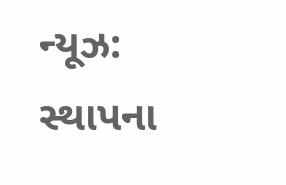ન્યૂઝ: સ્થાપના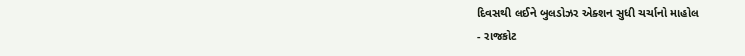દિવસથી લઈને બુલડોઝર એક્શન સુધી ચર્ચાનો માહોલ
- રાજકોટ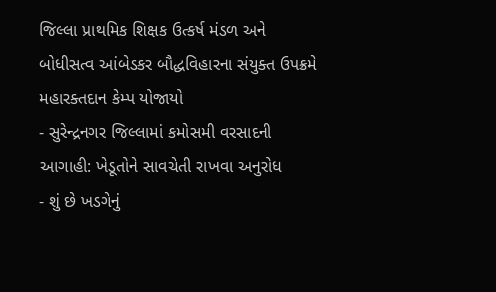જિલ્લા પ્રાથમિક શિક્ષક ઉત્કર્ષ મંડળ અને બોધીસત્વ આંબેડકર બૌદ્ધવિહારના સંયુક્ત ઉપક્રમે મહારક્તદાન કેમ્પ યોજાયો
- સુરેન્દ્રનગર જિલ્લામાં કમોસમી વરસાદની આગાહી: ખેડૂતોને સાવચેતી રાખવા અનુરોધ
- શું છે ખડગેનું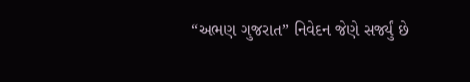“અભણ ગુજરાત” નિવેદન જેણે સર્જ્યું છે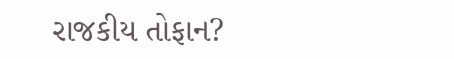રાજકીય તોફાન?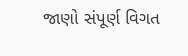જાણો સંપૂર્ણ વિગત